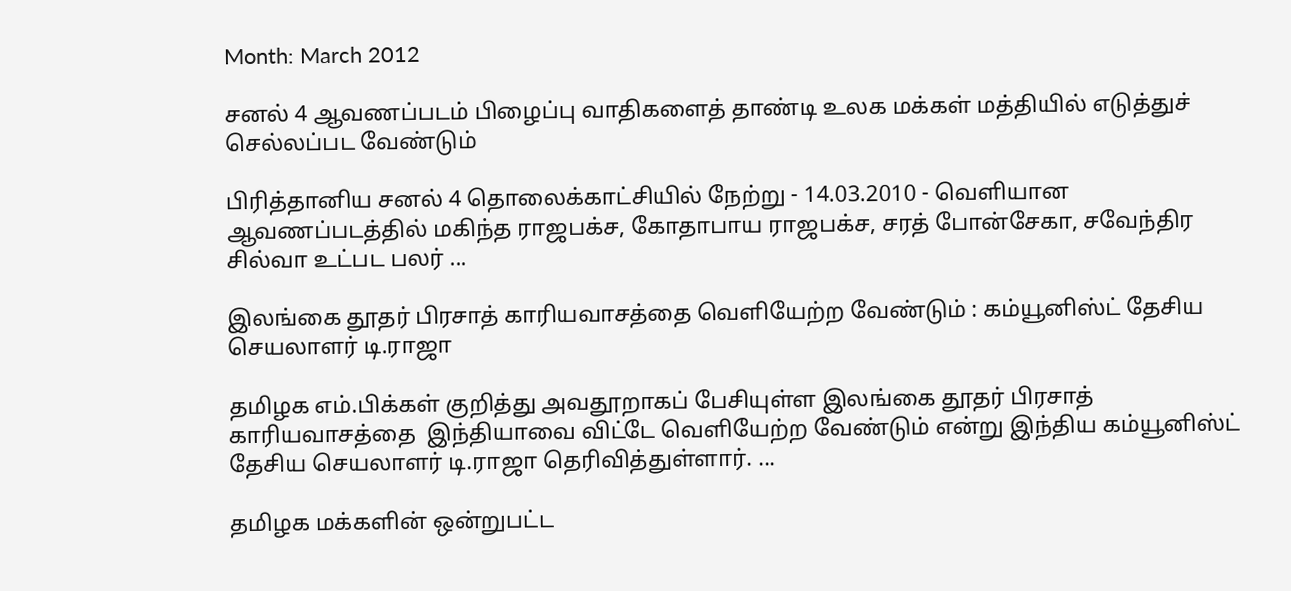Month: March 2012

சனல் 4 ஆவணப்படம் பிழைப்பு வாதிகளைத் தாண்டி உலக மக்கள் மத்தியில் எடுத்துச் செல்லப்பட வேண்டும்

பிரித்தானிய சனல் 4 தொலைக்காட்சியில் நேற்று - 14.03.2010 - வெளியான ஆவணப்படத்தில் மகிந்த ராஜபக்ச, கோதாபாய ராஜபக்ச, சரத் போன்சேகா, சவேந்திர சில்வா உட்பட பலர் ...

இலங்கை தூதர் பிரசாத் காரியவாசத்தை வெளியேற்ற வேண்டும் : கம்யூனிஸ்ட் தேசிய செயலாளர் டி.ராஜா

தமிழக எம்.பிக்கள் குறித்து அவதூறாகப் பேசியுள்ள இலங்கை தூதர் பிரசாத் காரியவாசத்தை  இந்தியாவை விட்டே வெளியேற்ற வேண்டும் என்று இந்திய கம்யூனிஸ்ட் தேசிய செயலாளர் டி.ராஜா தெரிவித்துள்ளார். ...

தமிழக மக்களின் ஒன்றுபட்ட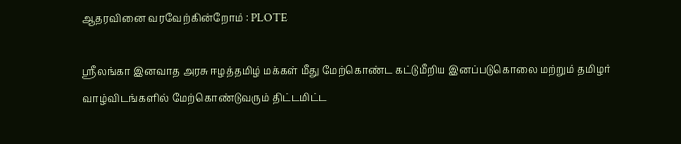ஆதரவினை வரவேற்கின்றோம் : PLOTE

ஸ்ரீலங்கா இனவாத அரசு ஈழத்தமிழ் மக்கள் மீது மேற்கொண்ட கட்டுமீறிய இனப்படுகொலை மற்றும் தமிழர் வாழ்விடங்களில் மேற்கொண்டுவரும் திட்டமிட்ட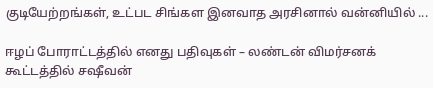குடியேற்றங்கள், உட்பட சிங்கள இனவாத அரசினால் வன்னியில் ...

ஈழப் போராட்டத்தில் எனது பதிவுகள் – லண்டன் விமர்சனக் கூட்டத்தில் சஷீவன்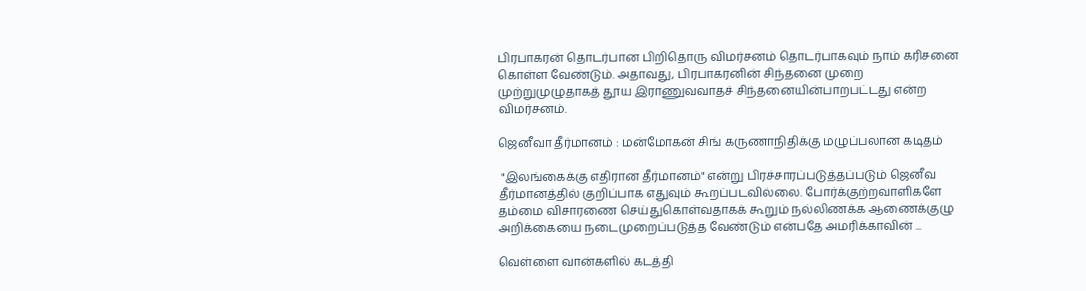பிரபாகரன் தொடர்பான பிறிதொரு விமர்சனம் தொடர்பாகவும் நாம் கரிசனை கொள்ள வேண்டும். அதாவது, பிரபாகரனின் சிந்தனை முறை முற்றுமுழுதாகத் தூய இராணுவவாதச் சிந்தனையின்பாறபட்டது என்ற விமர்சனம்.

ஜெனீவா தீர்மானம் : மன்மோகன் சிங் கருணாநிதிக்கு மழுப்பலான கடிதம்

 "இலங்கைக்கு எதிரான தீர்மானம்" என்று பிரச்சாரப்படுத்தப்படும் ஜெனீவ தீர்மானத்தில் குறிப்பாக எதுவும் கூறப்படவில்லை. போர்க்குற்றவாளிகளே தம்மை விசாரணை செய்துகொள்வதாகக் கூறும் நல்லிணக்க ஆணைக்குழு அறிக்கையை நடைமுறைப்படுத்த வேண்டும் என்பதே அமரிக்காவின் ...

வெள்ளை வான்களில் கடத்தி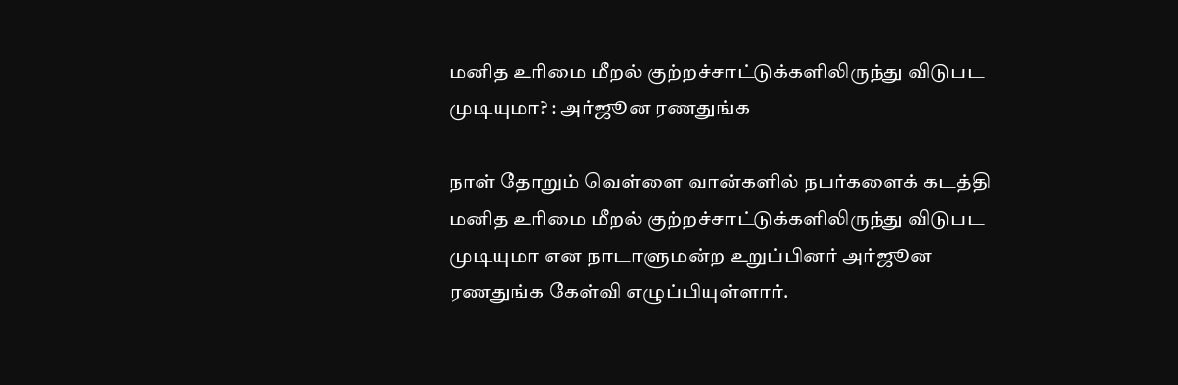மனித உரிமை மீறல் குற்றச்சாட்டுக்களிலிருந்து விடுபட முடியுமா? : அர்ஜூன ரணதுங்க

நாள் தோறும் வெள்ளை வான்களில் நபர்களைக் கடத்தி மனித உரிமை மீறல் குற்றச்சாட்டுக்களிலிருந்து விடுபட முடியுமா என நாடாளுமன்ற உறுப்பினர் அர்ஜூன ரணதுங்க கேள்வி எழுப்பியுள்ளார்.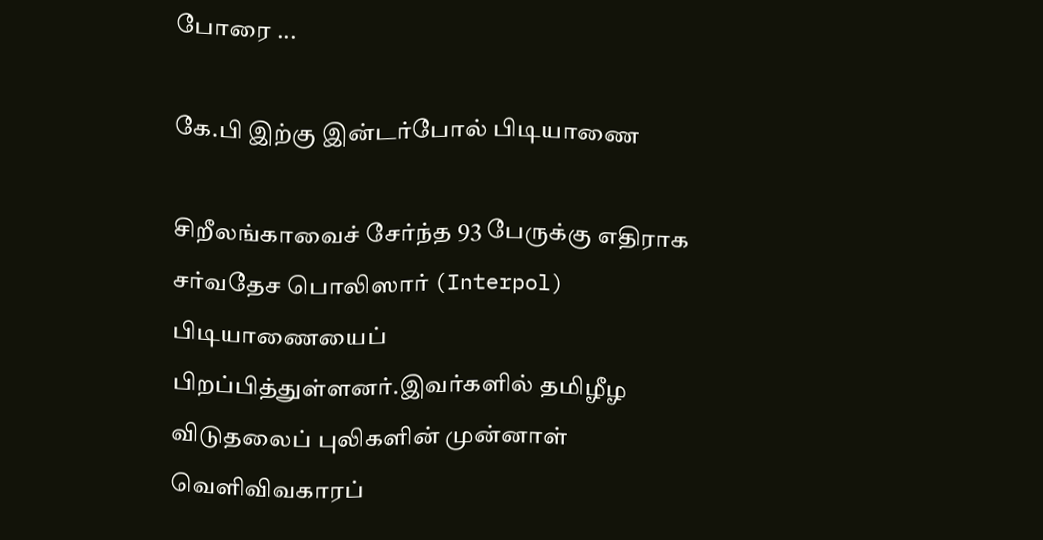போரை ...

கே.பி இற்கு இன்டர்போல் பிடியாணை

சிறீலங்காவைச் சேர்ந்த 93 பேருக்கு எதிராக சர்வதேச பொலிஸார் (Interpol) பிடியாணையைப் பிறப்பித்துள்ளனர்.இவர்களில் தமிழீழ விடுதலைப் புலிகளின் முன்னாள் வெளிவிவகாரப்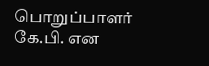பொறுப்பாளர் கே.பி. என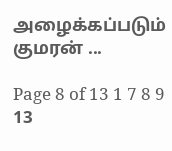அழைக்கப்படும் குமரன் ...

Page 8 of 13 1 7 8 9 13